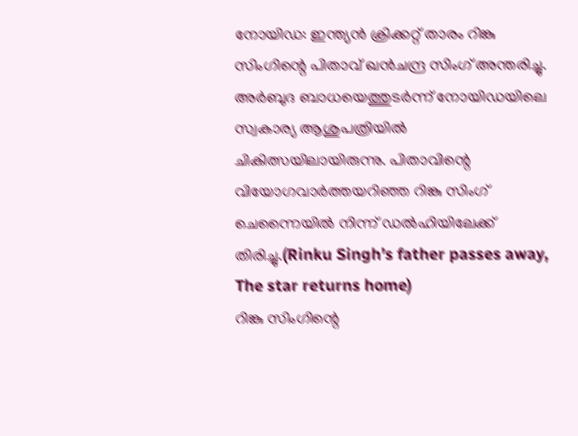നോയിഡ: ഇന്ത്യൻ ക്രിക്കറ്റ് താരം റിങ്കു സിംഗിന്റെ പിതാവ് ഖൻചന്ദ്ര സിംഗ് അന്തരിച്ചു. അർബുദ ബാധയെത്തുടർന്ന് നോയിഡയിലെ സ്വകാര്യ ആശുപത്രിയിൽ ചികിത്സയിലായിരുന്നു. പിതാവിന്റെ വിയോഗവാർത്തയറിഞ്ഞ റിങ്കു സിംഗ് ചെന്നൈയിൽ നിന്ന് ഡൽഹിയിലേക്ക് തിരിച്ചു.(Rinku Singh’s father passes away, The star returns home)
റിങ്കു സിംഗിന്റെ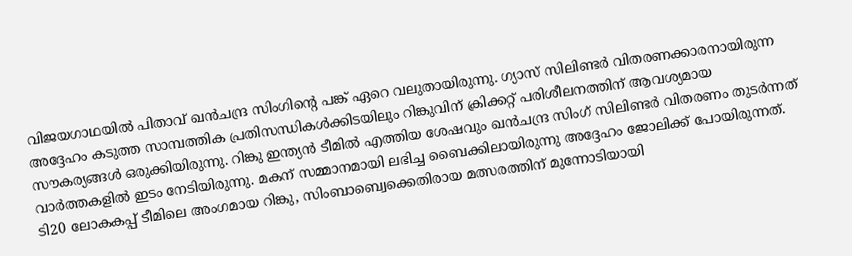വിജയഗാഥയിൽ പിതാവ് ഖൻചന്ദ്ര സിംഗിന്റെ പങ്ക് ഏറെ വലുതായിരുന്നു. ഗ്യാസ് സിലിണ്ടർ വിതരണക്കാരനായിരുന്ന അദ്ദേഹം കടുത്ത സാമ്പത്തിക പ്രതിസന്ധികൾക്കിടയിലും റിങ്കുവിന് ക്രിക്കറ്റ് പരിശീലനത്തിന് ആവശ്യമായ സൗകര്യങ്ങൾ ഒരുക്കിയിരുന്നു. റിങ്കു ഇന്ത്യൻ ടീമിൽ എത്തിയ ശേഷവും ഖൻചന്ദ്ര സിംഗ് സിലിണ്ടർ വിതരണം തുടർന്നത് വാർത്തകളിൽ ഇടം നേടിയിരുന്നു. മകന് സമ്മാനമായി ലഭിച്ച ബൈക്കിലായിരുന്നു അദ്ദേഹം ജോലിക്ക് പോയിരുന്നത്.
ടി20 ലോകകപ്പ് ടീമിലെ അംഗമായ റിങ്കു, സിംബാബ്വെക്കെതിരായ മത്സരത്തിന് മുന്നോടിയായി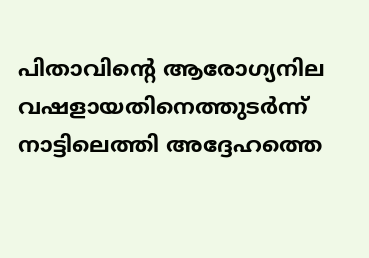പിതാവിന്റെ ആരോഗ്യനില വഷളായതിനെത്തുടർന്ന് നാട്ടിലെത്തി അദ്ദേഹത്തെ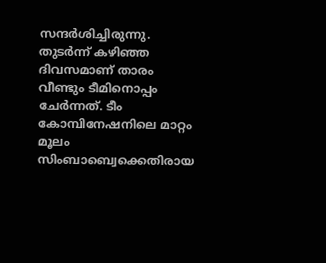സന്ദർശിച്ചിരുന്നു. തുടർന്ന് കഴിഞ്ഞ ദിവസമാണ് താരം വീണ്ടും ടീമിനൊപ്പം ചേർന്നത്. ടീം കോമ്പിനേഷനിലെ മാറ്റം മൂലം സിംബാബ്വെക്കെതിരായ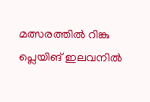മത്സരത്തിൽ റിങ്കു പ്ലെയിങ് ഇലവനിൽ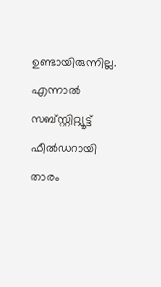ഉണ്ടായിരുന്നില്ല. എന്നാൽ സബ്സ്റ്റിറ്റ്യൂട്ട് ഫീൽഡറായി താരം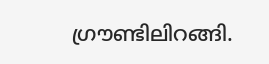ഗ്രൗണ്ടിലിറങ്ങി.